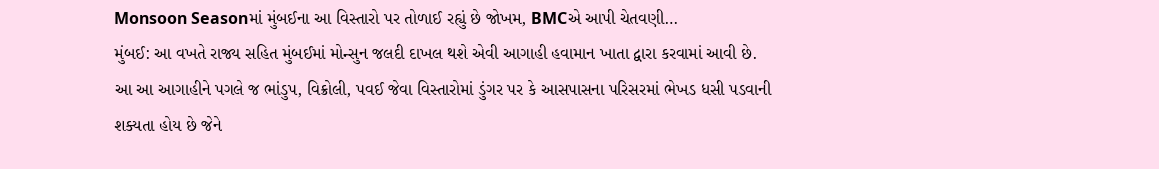Monsoon Seasonમાં મુંબઈના આ વિસ્તારો પર તોળાઈ રહ્યું છે જોખમ, BMCએ આપી ચેતવણી…
મુંબઈ: આ વખતે રાજ્ય સહિત મુંબઈમાં મોન્સુન જલદી દાખલ થશે એવી આગાહી હવામાન ખાતા દ્વારા કરવામાં આવી છે. આ આ આગાહીને પગલે જ ભાંડુપ, વિક્રોલી, પવઈ જેવા વિસ્તારોમાં ડુંગર પર કે આસપાસના પરિસરમાં ભેખડ ધસી પડવાની શક્યતા હોય છે જેને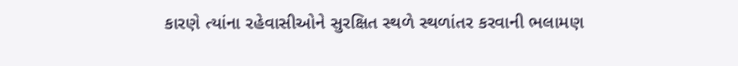કારણે ત્યાંના રહેવાસીઓને સુરક્ષિત સ્થળે સ્થળાંતર કરવાની ભલામણ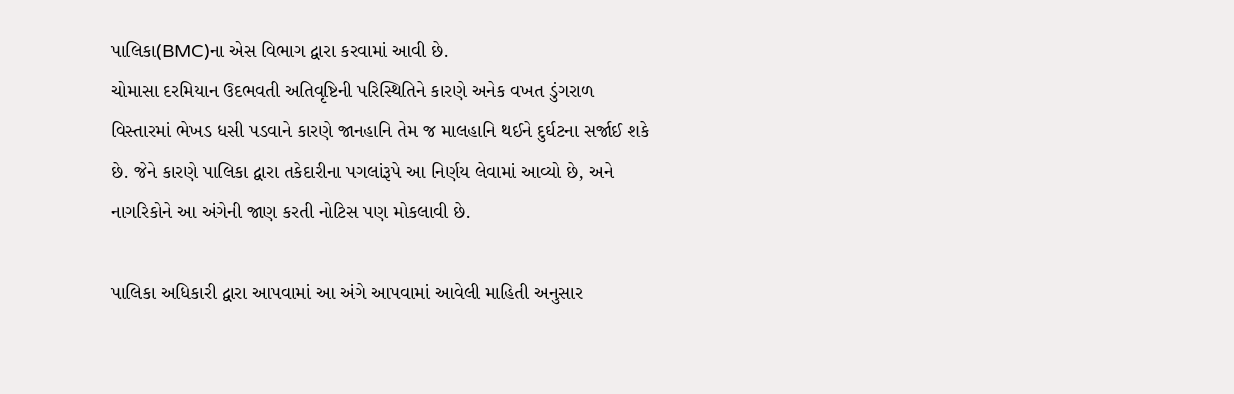પાલિકા(BMC)ના એસ વિભાગ દ્વારા કરવામાં આવી છે.
ચોમાસા દરમિયાન ઉદભવતી અતિવૃષ્ટિની પરિસ્થિતિને કારણે અનેક વખત ડુંગરાળ વિસ્તારમાં ભેખડ ધસી પડવાને કારણે જાનહાનિ તેમ જ માલહાનિ થઈને દુર્ઘટના સર્જાઈ શકે છે. જેને કારણે પાલિકા દ્વારા તકેદારીના પગલાંરૂપે આ નિર્ણય લેવામાં આવ્યો છે, અને નાગરિકોને આ અંગેની જાણ કરતી નોટિસ પણ મોકલાવી છે.

પાલિકા અધિકારી દ્વારા આપવામાં આ અંગે આપવામાં આવેલી માહિતી અનુસાર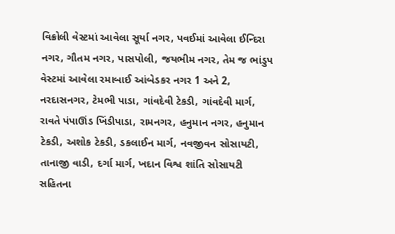વિક્રોલી વેસ્ટમાં આવેલા સૂર્યા નગર, પવઈમાં આવેલા ઈન્દિરા નગર, ગૌતમ નગર, પાસપોલી, જયભીમ નગર, તેમ જ ભાંડુપ વેસ્ટમાં આવેલા રમાબાઈ આંબેડકર નગર 1 અને 2, નરદાસનગર, ટેમભી પાડા, ગાંવદેવી ટેકડી, ગાંવદેવી માર્ગ, રાવતે પંપાઊંડ ખિંડીપાડા, રામનગર, હનુમાન નગર, હનુમાન ટેકડી, અશોક ટેકડી, ડકલાઈન માર્ગ, નવજીવન સોસાયટી, તાનાજી વાડી, દર્ગા માર્ગ, ખદાન વિશ્વ શાંતિ સોસાયટી સહિતના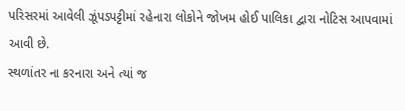પરિસરમાં આવેલી ઝૂંપડપટ્ટીમાં રહેનારા લોકોને જોખમ હોઈ પાલિકા દ્વારા નોટિસ આપવામાં આવી છે.
સ્થળાંતર ના કરનારા અને ત્યાં જ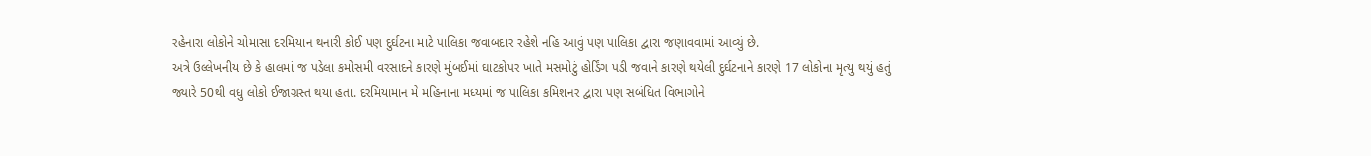રહેનારા લોકોને ચોમાસા દરમિયાન થનારી કોઈ પણ દુર્ઘટના માટે પાલિકા જવાબદાર રહેશે નહિ આવું પણ પાલિકા દ્વારા જણાવવામાં આવ્યું છે.
અત્રે ઉલ્લેખનીય છે કે હાલમાં જ પડેલા કમોસમી વરસાદને કારણે મુંબઈમાં ઘાટકોપર ખાતે મસમોટું હોર્ડિંગ પડી જવાને કારણે થયેલી દુર્ઘટનાને કારણે 17 લોકોના મૃત્યુ થયું હતું જ્યારે 50થી વધુ લોકો ઈજાગ્રસ્ત થયા હતા. દરમિયામાન મે મહિનાના મધ્યમાં જ પાલિકા કમિશનર દ્વારા પણ સબંધિત વિભાગોને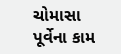ચોમાસા પૂર્વેના કામ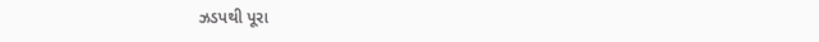ઝડપથી પૂરા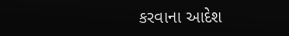કરવાના આદેશ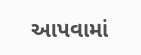આપવામાં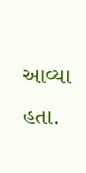આવ્યા હતા.